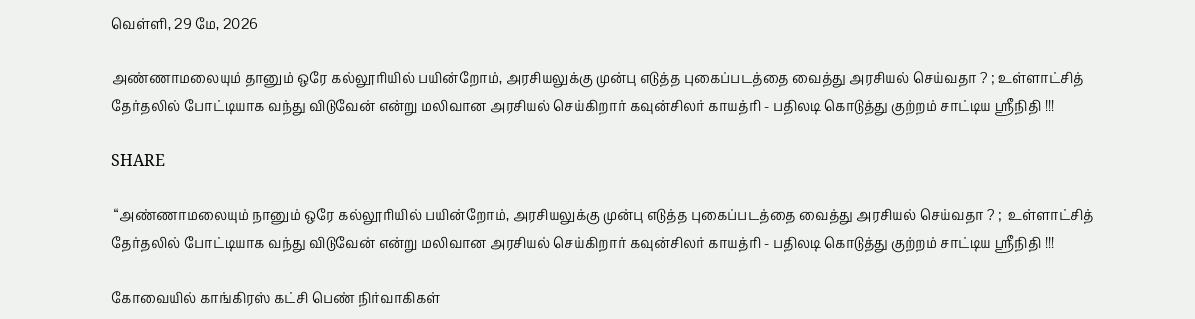வெள்ளி, 29 மே, 2026

அண்ணாமலையும் தானும் ஒரே கல்லூரியில் பயின்றோம், அரசியலுக்கு முன்பு எடுத்த புகைப்படத்தை வைத்து அரசியல் செய்வதா ? ; உள்ளாட்சித் தேர்தலில் போட்டியாக வந்து விடுவேன் என்று மலிவான அரசியல் செய்கிறார் கவுன்சிலர் காயத்ரி - பதிலடி கொடுத்து குற்றம் சாட்டிய ஸ்ரீநிதி !!!

SHARE

 “அண்ணாமலையும் நானும் ஒரே கல்லூரியில் பயின்றோம், அரசியலுக்கு முன்பு எடுத்த புகைப்படத்தை வைத்து அரசியல் செய்வதா ? ;  உள்ளாட்சித் தேர்தலில் போட்டியாக வந்து விடுவேன் என்று மலிவான அரசியல் செய்கிறார் கவுன்சிலர் காயத்ரி - பதிலடி கொடுத்து குற்றம் சாட்டிய ஸ்ரீநிதி !!!

கோவையில் காங்கிரஸ் கட்சி பெண் நிர்வாகிகள்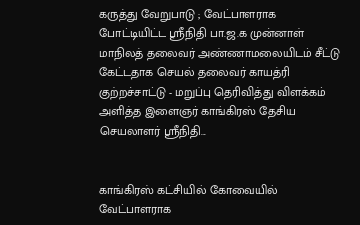கருத்து வேறுபாடு ; வேட்பாளராக போட்டியிட்ட ஸ்ரீநிதி பா.ஜ.க முன்னாள் மாநிலத் தலைவர் அண்ணாமலையிடம் சீட்டு கேட்டதாக செயல் தலைவர் காயத்ரி குற்றச்சாட்டு - மறுப்பு தெரிவித்து விளக்கம் அளித்த இளைஞர் காங்கிரஸ் தேசிய செயலாளர் ஸ்ரீநிதி...


காங்கிரஸ் கட்சியில் கோவையில் வேட்பாளராக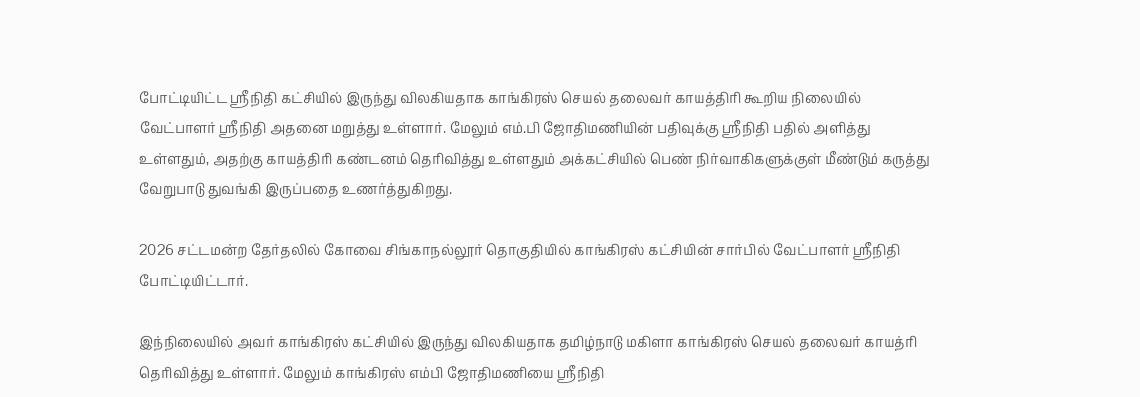போட்டியிட்ட ஸ்ரீநிதி கட்சியில் இருந்து விலகியதாக காங்கிரஸ் செயல் தலைவர் காயத்திரி கூறிய நிலையில் வேட்பாளர் ஸ்ரீநிதி அதனை மறுத்து உள்ளார். மேலும் எம்.பி ஜோதிமணியின் பதிவுக்கு ஸ்ரீநிதி பதில் அளித்து உள்ளதும், அதற்கு காயத்திரி கண்டனம் தெரிவித்து உள்ளதும் அக்கட்சியில் பெண் நிர்வாகிகளுக்குள் மீண்டும் கருத்து வேறுபாடு துவங்கி இருப்பதை உணர்த்துகிறது.

2026 சட்டமன்ற தேர்தலில் கோவை சிங்காநல்லூர் தொகுதியில் காங்கிரஸ் கட்சியின் சார்பில் வேட்பாளர் ஸ்ரீநிதி போட்டியிட்டார்.

இந்நிலையில் அவர் காங்கிரஸ் கட்சியில் இருந்து விலகியதாக தமிழ்நாடு மகிளா காங்கிரஸ் செயல் தலைவர் காயத்ரி தெரிவித்து உள்ளார். மேலும் காங்கிரஸ் எம்பி ஜோதிமணியை ஸ்ரீநிதி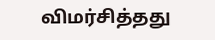விமர்சித்தது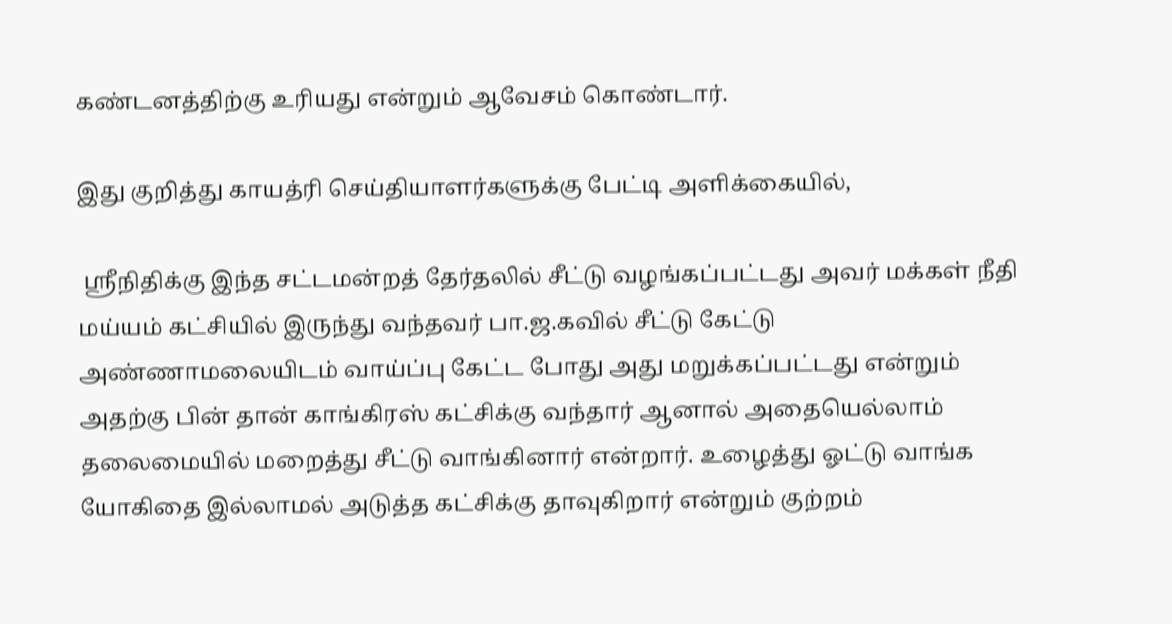கண்டனத்திற்கு உரியது என்றும் ஆவேசம் கொண்டார்.

இது குறித்து காயத்ரி செய்தியாளர்களுக்கு பேட்டி அளிக்கையில்,

 ஸ்ரீநிதிக்கு இந்த சட்டமன்றத் தேர்தலில் சீட்டு வழங்கப்பட்டது அவர் மக்கள் நீதி மய்யம் கட்சியில் இருந்து வந்தவர் பா.ஜ.கவில் சீட்டு கேட்டு அண்ணாமலையிடம் வாய்ப்பு கேட்ட போது அது மறுக்கப்பட்டது என்றும் அதற்கு பின் தான் காங்கிரஸ் கட்சிக்கு வந்தார் ஆனால் அதையெல்லாம் தலைமையில் மறைத்து சீட்டு வாங்கினார் என்றார். உழைத்து ஓட்டு வாங்க யோகிதை இல்லாமல் அடுத்த கட்சிக்கு தாவுகிறார் என்றும் குற்றம்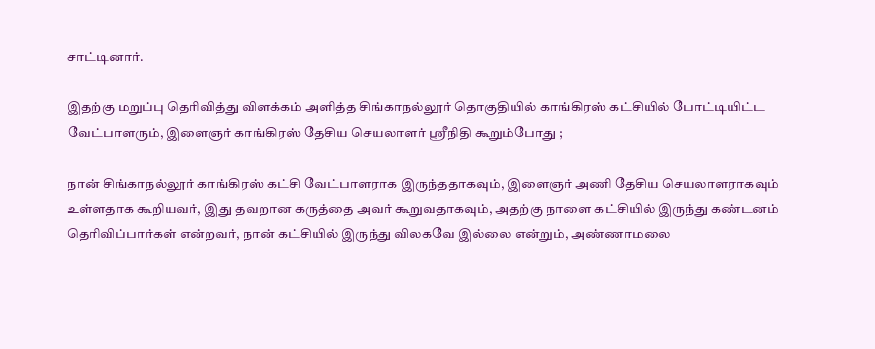சாட்டினார்.

இதற்கு மறுப்பு தெரிவித்து விளக்கம் அளித்த சிங்காநல்லூர் தொகுதியில் காங்கிரஸ் கட்சியில் போட்டியிட்ட வேட்பாளரும், இளைஞர் காங்கிரஸ் தேசிய செயலாளர் ஸ்ரீநிதி கூறும்போது ;

நான் சிங்காநல்லூர் காங்கிரஸ் கட்சி வேட்பாளராக இருந்ததாகவும், இளைஞர் அணி தேசிய செயலாளராகவும் உள்ளதாக கூறியவர், இது தவறான கருத்தை அவர் கூறுவதாகவும், அதற்கு நாளை கட்சியில் இருந்து கண்டனம் தெரிவிப்பார்கள் என்றவர், நான் கட்சியில் இருந்து விலகவே இல்லை என்றும், அண்ணாமலை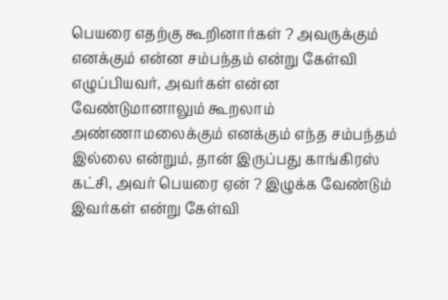பெயரை எதற்கு கூறினார்கள் ? அவருக்கும் எனக்கும் என்ன சம்பந்தம் என்று கேள்வி எழுப்பியவர், அவர்கள் என்ன வேண்டுமானாலும் கூறலாம் அண்ணாமலைக்கும் எனக்கும் எந்த சம்பந்தம் இல்லை என்றும், தான் இருப்பது காங்கிரஸ் கட்சி, அவர் பெயரை ஏன் ? இழுக்க வேண்டும் இவர்கள் என்று கேள்வி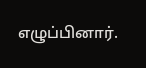எழுப்பினார்.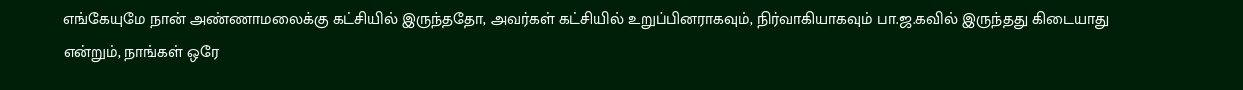எங்கேயுமே நான் அண்ணாமலைக்கு கட்சியில் இருந்ததோ, அவர்கள் கட்சியில் உறுப்பினராகவும், நிர்வாகியாகவும் பா.ஜ.கவில் இருந்தது கிடையாது என்றும், நாங்கள் ஒரே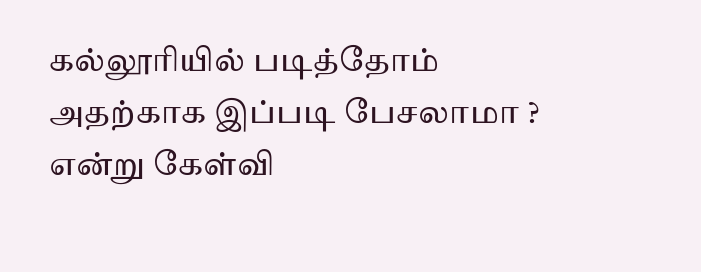கல்லூரியில் படித்தோம் அதற்காக இப்படி பேசலாமா ? என்று கேள்வி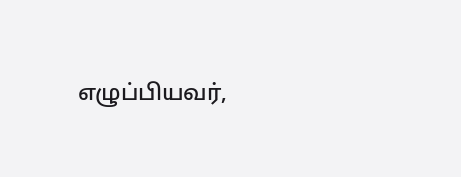எழுப்பியவர்,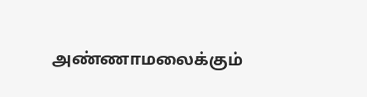அண்ணாமலைக்கும்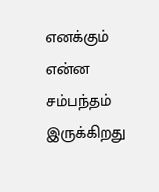எனக்கும் என்ன சம்பந்தம் இருக்கிறது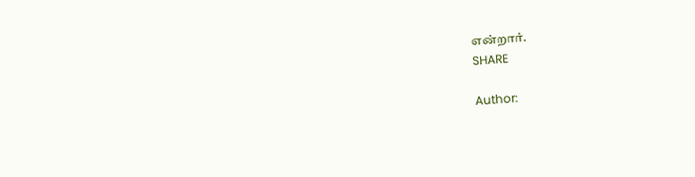என்றார்.
SHARE

Author: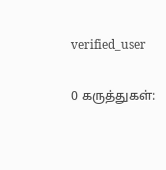verified_user

0 கருத்துகள்: